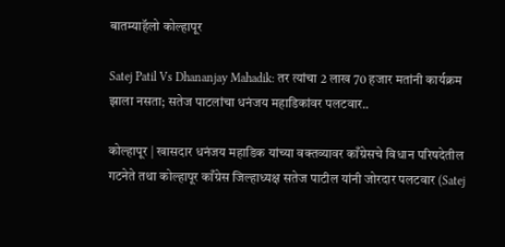बातम्याहॅलो कोल्हापूर

Satej Patil Vs Dhananjay Mahadik: तर त्यांचा 2 लाख 70 हजार मतांनी कार्यक्रम झाला नसता; सतेज पाटलांचा धनंजय महाडिकांवर पलटवार..

कोल्हापूर | खासदार धनंजय महाडिक यांच्या वक्तव्यावर काँग्रेसचे विधान परिषदेतील गटनेते तथा कोल्हापूर काँग्रेस जिल्हाध्यक्ष सतेज पाटील यांनी जोरदार पलटवार (Satej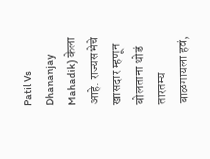Patil Vs Dhananjay Mahadik) केला आहे. राज्यसभेचे खासदार म्हणून बोलताना थोडं तारतम्य बाळगायला हवं,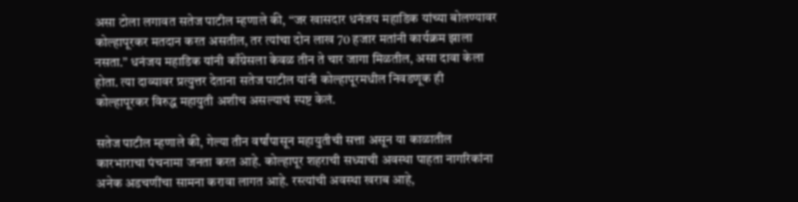असा टोला लगावत सतेज पाटील म्हणाले की, “जर खासदार धनंजय महाडिक यांच्या बोलण्यावर कोल्हापूरकर मतदान करत असतील, तर त्यांचा दोन लाख 70 हजार मतांनी कार्यक्रम झाला नसता.” धनंजय महाडिक यांनी काँग्रेसला केवळ तीन ते चार जागा मिळतील, असा दावा केला होता. त्या दाव्यावर प्रत्युत्तर देताना सतेज पाटील यांनी कोल्हापूरमधील निवडणूक ही कोल्हापूरकर विरुद्ध महायुती अशीच असल्याचं स्पष्ट केलं.

सतेज पाटील म्हणाले की, गेल्या तीन वर्षांपासून महायुतीची सत्ता असून या काळातील कारभाराचा पंचनामा जनता करत आहे. कोल्हापूर शहराची सध्याची अवस्था पाहता नागरिकांना अनेक अडचणींचा सामना करावा लागत आहे. रस्त्यांची अवस्था खराब आहे,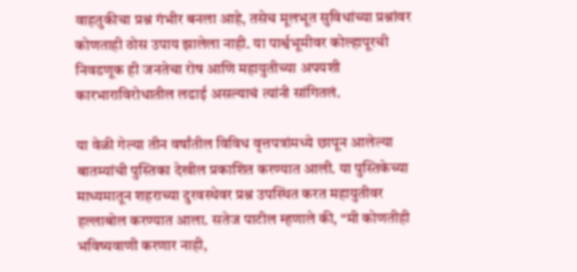वाहतुकीचा प्रश्न गंभीर बनला आहे, तसेच मूलभूत सुविधांच्या प्रश्नांवर कोणताही ठोस उपाय झालेला नाही. या पार्श्वभूमीवर कोल्हापूरची निवडणूक ही जनतेचा रोष आणि महायुतीच्या अपयशी कारभाराविरोधातील लढाई असल्याचं त्यांनी सांगितलं.

या वेळी गेल्या तीन वर्षांतील विविध वृत्तपत्रांमध्ये छापून आलेल्या बातम्यांची पुस्तिका देखील प्रकाशित करण्यात आली. या पुस्तिकेच्या माध्यमातून शहराच्या दुरवस्थेवर प्रश्न उपस्थित करत महायुतीवर हल्लाबोल करण्यात आला. सतेज पाटील म्हणाले की, “मी कोणतीही भविष्यवाणी करणार नाही,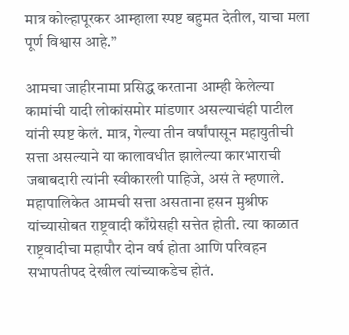मात्र कोल्हापूरकर आम्हाला स्पष्ट बहुमत देतील, याचा मला पूर्ण विश्वास आहे.”

आमचा जाहीरनामा प्रसिद्ध करताना आम्ही केलेल्या कामांची यादी लोकांसमोर मांडणार असल्याचंही पाटील यांनी स्पष्ट केलं. मात्र, गेल्या तीन वर्षांपासून महायुतीची सत्ता असल्याने या कालावधीत झालेल्या कारभाराची जबाबदारी त्यांनी स्वीकारली पाहिजे, असं ते म्हणाले. महापालिकेत आमची सत्ता असताना हसन मुश्रीफ यांच्यासोबत राष्ट्रवादी काँग्रेसही सत्तेत होती. त्या काळात राष्ट्रवादीचा महापौर दोन वर्ष होता आणि परिवहन सभापतीपद देखील त्यांच्याकडेच होतं.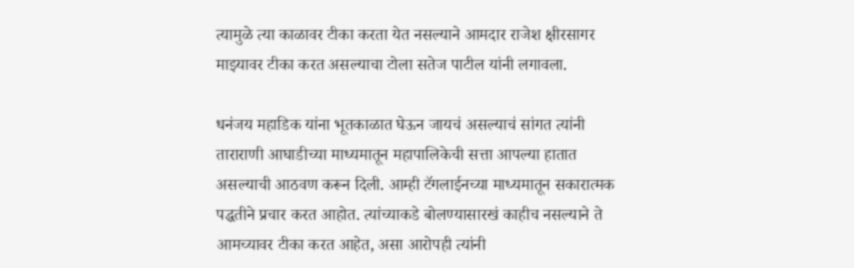त्यामुळे त्या काळावर टीका करता येत नसल्याने आमदार राजेश क्षीरसागर माझ्यावर टीका करत असल्याचा टोला सतेज पाटील यांनी लगावला.

धनंजय महाडिक यांना भूतकाळात घेऊन जायचं असल्याचं सांगत त्यांनी ताराराणी आघाडीच्या माध्यमातून महापालिकेची सत्ता आपल्या हातात असल्याची आठवण करून दिली. आम्ही टॅगलाईनच्या माध्यमातून सकारात्मक पद्धतीने प्रचार करत आहोत. त्यांच्याकडे बोलण्यासारखं काहीच नसल्याने ते आमच्यावर टीका करत आहेत, असा आरोपही त्यांनी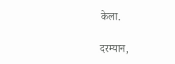केला.

दरम्यान,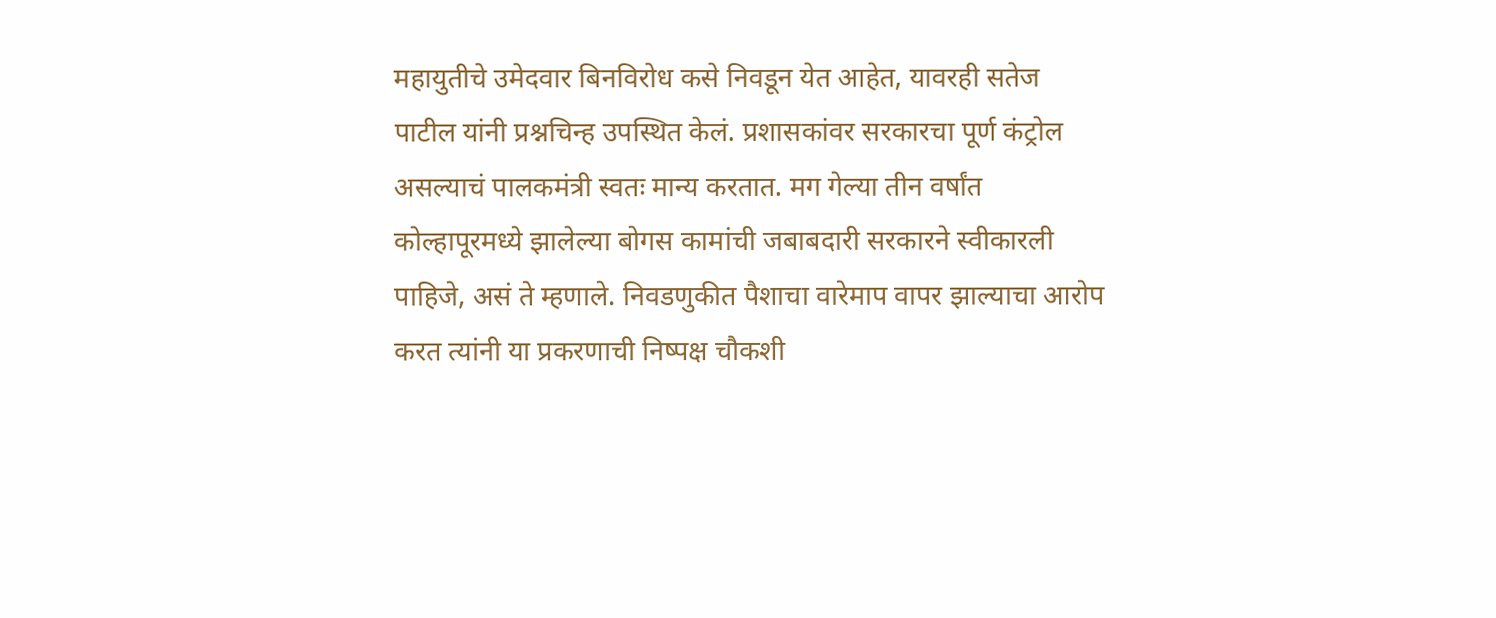महायुतीचे उमेदवार बिनविरोध कसे निवडून येत आहेत, यावरही सतेज पाटील यांनी प्रश्नचिन्ह उपस्थित केलं. प्रशासकांवर सरकारचा पूर्ण कंट्रोल असल्याचं पालकमंत्री स्वतः मान्य करतात. मग गेल्या तीन वर्षांत कोल्हापूरमध्ये झालेल्या बोगस कामांची जबाबदारी सरकारने स्वीकारली पाहिजे, असं ते म्हणाले. निवडणुकीत पैशाचा वारेमाप वापर झाल्याचा आरोप करत त्यांनी या प्रकरणाची निष्पक्ष चौकशी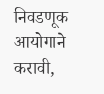निवडणूक आयोगाने करावी,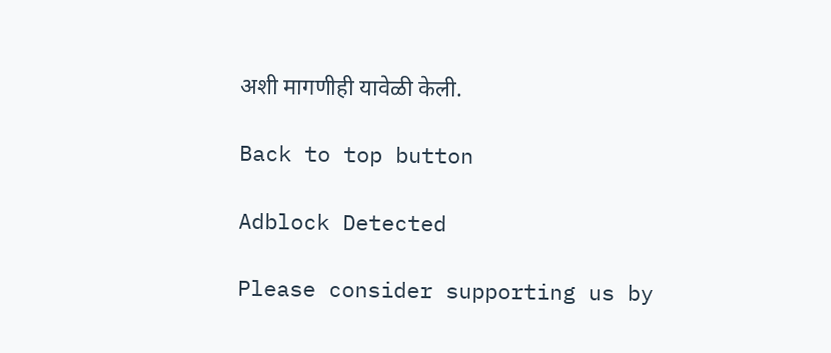अशी मागणीही यावेळी केली.

Back to top button

Adblock Detected

Please consider supporting us by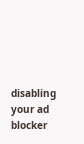disabling your ad blocker